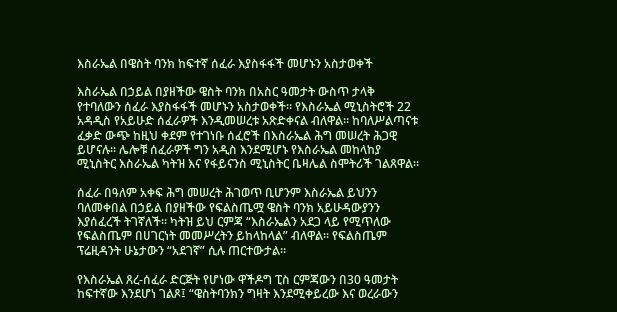እስራኤል በዌስት ባንክ ከፍተኛ ሰፈራ እያስፋፋች መሆኑን አስታወቀች

እስራኤል በኃይል በያዘችው ዌስት ባንክ በአስር ዓመታት ውስጥ ታላቅ የተባለውን ሰፈራ እያስፋፋች መሆኑን አስታወቀች። የእስራኤል ሚኒስትሮች 22 አዳዲስ የአይሁድ ሰፈራዎች እንዲመሠረቱ አጽድቀናል ብለዋል። ከባለሥልጣናቱ ፈቃድ ውጭ ከዚህ ቀደም የተገነቡ ሰፈሮች በእስራኤል ሕግ መሠረት ሕጋዊ ይሆናሉ። ሌሎቹ ሰፈራዎች ግን አዲስ እንደሚሆኑ የእስራኤል መከላከያ ሚኒስትር እስራኤል ካትዝ እና የፋይናንስ ሚኒስትር ቤዛሌል ስሞትሪች ገልጸዋል።

ሰፈራ በዓለም አቀፍ ሕግ መሠረት ሕገወጥ ቢሆንም እስራኤል ይህንን ባለመቀበል በኃይል በያዘችው የፍልስጤሟ ዌስት ባንክ አይሁዳውያንን እያሰፈረች ትገኛለች። ካትዝ ይህ ርምጃ “እስራኤልን አደጋ ላይ የሚጥለው የፍልስጤም በሀገርነት መመሥረትን ይከላከላል” ብለዋል። የፍልስጤም ፕሬዚዳንት ሁኔታውን “አደገኛ” ሲሉ ጠርተውታል።

የእስራኤል ጸረ-ሰፈራ ድርጅት የሆነው ዋችዶግ ፒስ ርምጃውን በ30 ዓመታት ከፍተኛው እንደሆነ ገልጾ፤ “ዌስትባንክን ግዛት እንደሚቀይረው እና ወረራውን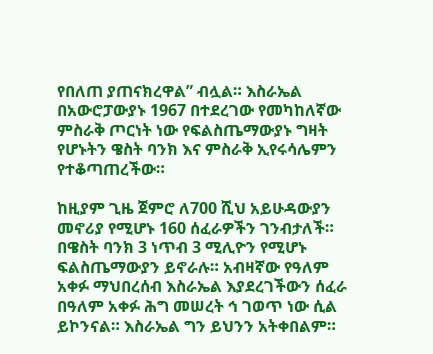የበለጠ ያጠናክረዋል” ብሏል። እስራኤል በአውሮፓውያኑ 1967 በተደረገው የመካከለኛው ምስራቅ ጦርነት ነው የፍልስጤማውያኑ ግዛት የሆኑትን ዌስት ባንክ እና ምስራቅ ኢየሩሳሌምን የተቆጣጠረችው።

ከዚያም ጊዜ ጀምሮ ለ700 ሺህ አይሁዳውያን መኖሪያ የሚሆኑ 160 ሰፈራዎችን ገንብታለች። በዌስት ባንክ 3 ነጥብ 3 ሚሊዮን የሚሆኑ ፍልስጤማውያን ይኖራሉ። አብዛኛው የዓለም አቀፉ ማህበረሰብ እስራኤል እያደረገችውን ሰፈራ በዓለም አቀፉ ሕግ መሠረት ኅ ገወጥ ነው ሲል ይኮንናል። እስራኤል ግን ይህንን አትቀበልም።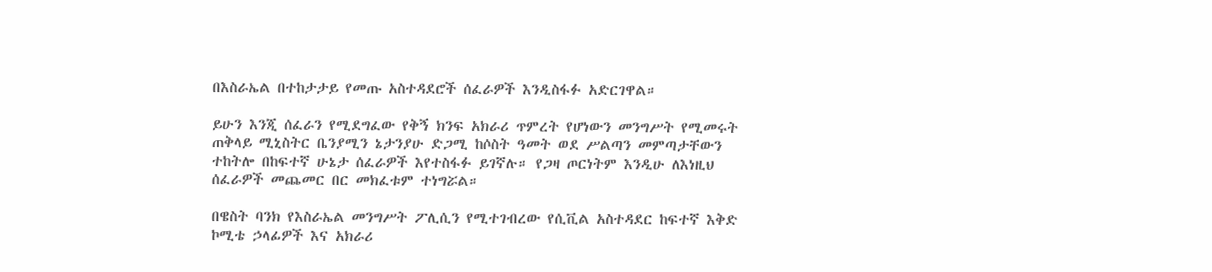በእስራኤል በተከታታይ የመጡ አስተዳደሮች ሰፈራዎች እንዲስፋፉ አድርገዋል።

ይሁን እንጂ ሰፈራን የሚደግፈው የቅኝ ክንፍ አክራሪ ጥምረት የሆነውን መንግሥት የሚመሩት ጠቅላይ ሚኒስትር ቤንያሚን ኔታንያሁ ድጋሚ ከሶስት ዓመት ወደ ሥልጣን መምጣታቸውን ተከትሎ በከፍተኛ ሁኔታ ሰፈራዎች እየተስፋፉ ይገኛሉ። የጋዛ ጦርነትም እንዲሁ ለእነዚህ ሰፈራዎች መጨመር በር መክፈቱም ተነግሯል።

በዌስት ባንክ የእስራኤል መንግሥት ፖሊሲን የሚተገብረው የሲቪል አስተዳደር ከፍተኛ እቅድ ኮሚቴ ኃላፊዎች እና አክራሪ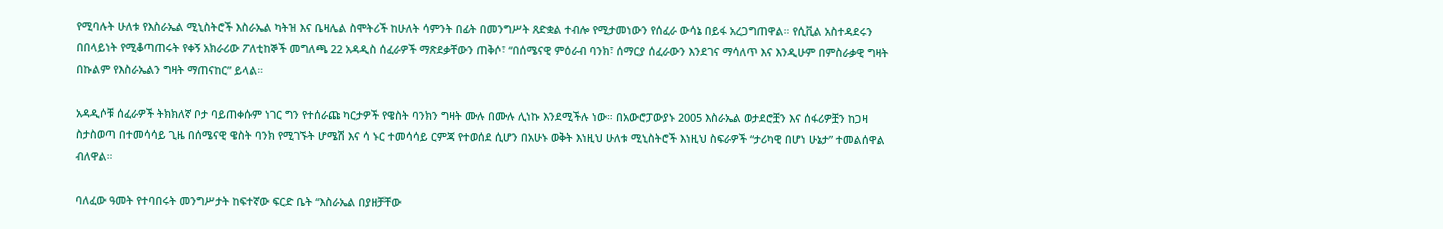የሚባሉት ሁለቱ የእስራኤል ሚኒስትሮች እስራኤል ካትዝ እና ቤዛሌል ስሞትሪች ከሁለት ሳምንት በፊት በመንግሥት ጸድቋል ተብሎ የሚታመነውን የሰፈራ ውሳኔ በይፋ አረጋግጠዋል። የሲቪል አስተዳደሩን በበላይነት የሚቆጣጠሩት የቀኝ አክራሪው ፖለቲከኞች መግለጫ 22 አዳዲስ ሰፈራዎች ማጽደቃቸውን ጠቅሶ፣ “በሰሜናዊ ምዕራብ ባንክ፣ ሰማርያ ሰፈራውን እንደገና ማሳለጥ እና እንዲሁም በምስራቃዊ ግዛት በኩልም የእስራኤልን ግዛት ማጠናከር” ይላል።

አዳዲሶቹ ሰፈራዎች ትክክለኛ ቦታ ባይጠቀሱም ነገር ግን የተሰራጩ ካርታዎች የዌስት ባንክን ግዛት ሙሉ በሙሉ ሊነኩ እንደሚችሉ ነው። በአውሮፓውያኑ 2005 እስራኤል ወታደሮቿን እና ሰፋሪዎቿን ከጋዛ ስታስወጣ በተመሳሳይ ጊዜ በሰሜናዊ ዌስት ባንክ የሚገኙት ሆሜሽ እና ሳ ኑር ተመሳሳይ ርምጃ የተወሰደ ሲሆን በአሁኑ ወቅት እነዚህ ሁለቱ ሚኒስትሮች እነዚህ ስፍራዎች “ታሪካዊ በሆነ ሁኔታ” ተመልሰዋል ብለዋል።

ባለፈው ዓመት የተባበሩት መንግሥታት ከፍተኛው ፍርድ ቤት “እስራኤል በያዘቻቸው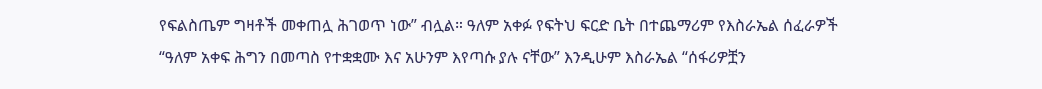የፍልስጤም ግዛቶች መቀጠሏ ሕገወጥ ነው” ብሏል። ዓለም አቀፉ የፍትህ ፍርድ ቤት በተጨማሪም የእስራኤል ሰፈራዎች “ዓለም አቀፍ ሕግን በመጣስ የተቋቋሙ እና አሁንም እየጣሱ ያሉ ናቸው” እንዲሁም እስራኤል “ሰፋሪዎቿን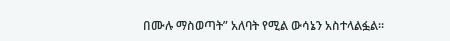በሙሉ ማስወጣት” አለባት የሚል ውሳኔን አስተላልፏል።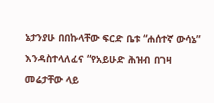ኔታንያሁ በበኩላቸው ፍርድ ቤቱ “ሐሰተኛ ውሳኔ” እንዳስተላለፈና “የአይሁድ ሕዝብ በገዛ መሬታቸው ላይ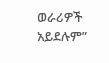ወራሪዎች አይደሉም”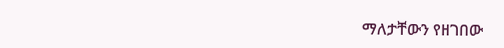ማለታቸውን የዘገበው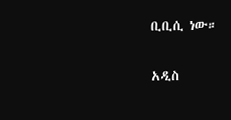ቢቢሲ ነው።

አዲስ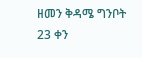ዘመን ቅዳሜ ግንቦት 23 ቀን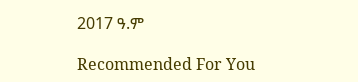2017 ዓ.ም

Recommended For You